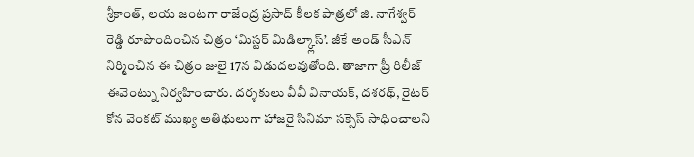శ్రీకాంత్, లయ జంటగా రాజేంద్ర ప్రసాద్ కీలక పాత్రలో జి. నాగేశ్వర్ రెడ్డి రూపొందించిన చిత్రం ‘మిస్టర్ మిడిల్క్లాస్’. జీకే అండ్ సీఎన్ నిర్మించిన ఈ చిత్రం జులై 17న విడుదలవుతోంది. తాజాగా ప్రీ రిలీజ్ ఈవెంట్ను నిర్వహించారు. దర్శకులు వీవీ వినాయక్, దశరథ్, రైటర్ కోన వెంకట్ ముఖ్య అతిథులుగా హాజరై సినిమా సక్సెస్ సాధించాలని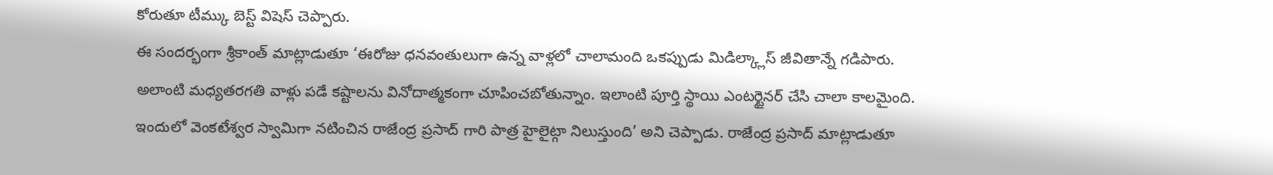కోరుతూ టీమ్కు బెస్ట్ విషెస్ చెప్పారు.
ఈ సందర్భంగా శ్రీకాంత్ మాట్లాడుతూ ‘ఈరోజు ధనవంతులుగా ఉన్న వాళ్లలో చాలామంది ఒకప్పుడు మిడిల్క్లాస్ జీవితాన్నే గడిపారు. అలాంటి మధ్యతరగతి వాళ్లు పడే కష్టాలను వినోదాత్మకంగా చూపించబోతున్నాం. ఇలాంటి పూర్తి స్థాయి ఎంటర్టైనర్ చేసి చాలా కాలమైంది. ఇందులో వెంకటేశ్వర స్వామిగా నటించిన రాజేంద్ర ప్రసాద్ గారి పాత్ర హైలైట్గా నిలుస్తుంది’ అని చెప్పాడు. రాజేంద్ర ప్రసాద్ మాట్లాడుతూ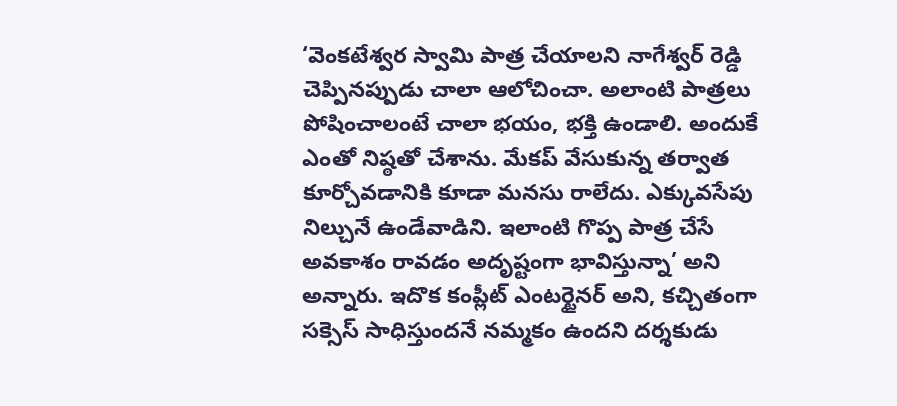‘వెంకటేశ్వర స్వామి పాత్ర చేయాలని నాగేశ్వర్ రెడ్డి చెప్పినప్పుడు చాలా ఆలోచించా. అలాంటి పాత్రలు పోషించాలంటే చాలా భయం, భక్తి ఉండాలి. అందుకే ఎంతో నిష్ఠతో చేశాను. మేకప్ వేసుకున్న తర్వాత కూర్చోవడానికి కూడా మనసు రాలేదు. ఎక్కువసేపు నిల్చునే ఉండేవాడిని. ఇలాంటి గొప్ప పాత్ర చేసే అవకాశం రావడం అదృష్టంగా భావిస్తున్నా’ అని అన్నారు. ఇదొక కంప్లీట్ ఎంటర్టైనర్ అని, కచ్చితంగా సక్సెస్ సాధిస్తుందనే నమ్మకం ఉందని దర్శకుడు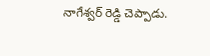నాగేశ్వర్ రెడ్డి చెప్పాడు.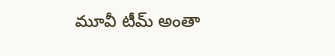మూవీ టీమ్ అంతా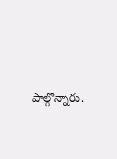పాల్గొన్నారు.